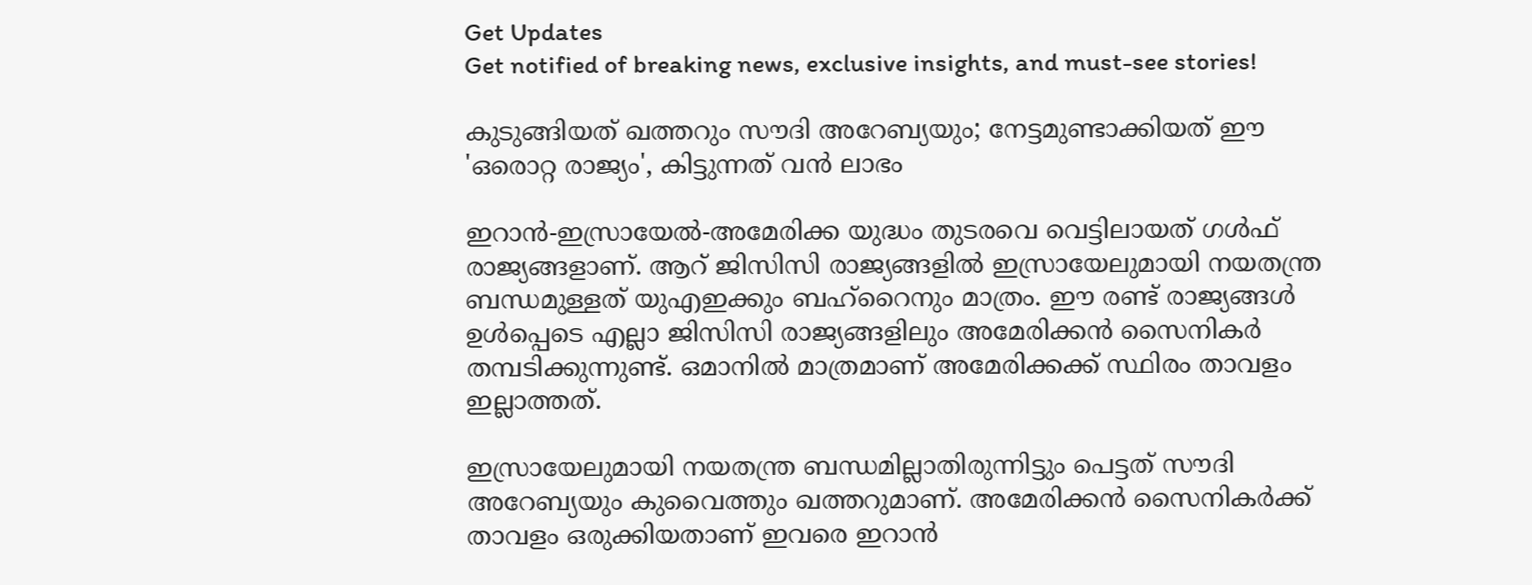Get Updates
Get notified of breaking news, exclusive insights, and must-see stories!

കുടുങ്ങിയത് ഖത്തറും സൗദി അറേബ്യയും; നേട്ടമുണ്ടാക്കിയത് ഈ 'ഒരൊറ്റ രാജ്യം', കിട്ടുന്നത് വന്‍ ലാഭം

ഇറാന്‍-ഇസ്രായേല്‍-അമേരിക്ക യുദ്ധം തുടരവെ വെട്ടിലായത് ഗള്‍ഫ് രാജ്യങ്ങളാണ്. ആറ് ജിസിസി രാജ്യങ്ങളില്‍ ഇസ്രായേലുമായി നയതന്ത്ര ബന്ധമുള്ളത് യുഎഇക്കും ബഹ്‌റൈനും മാത്രം. ഈ രണ്ട് രാജ്യങ്ങള്‍ ഉള്‍പ്പെടെ എല്ലാ ജിസിസി രാജ്യങ്ങളിലും അമേരിക്കന്‍ സൈനികര്‍ തമ്പടിക്കുന്നുണ്ട്. ഒമാനില്‍ മാത്രമാണ് അമേരിക്കക്ക് സ്ഥിരം താവളം ഇല്ലാത്തത്.

ഇസ്രായേലുമായി നയതന്ത്ര ബന്ധമില്ലാതിരുന്നിട്ടും പെട്ടത് സൗദി അറേബ്യയും കുവൈത്തും ഖത്തറുമാണ്. അമേരിക്കന്‍ സൈനികര്‍ക്ക് താവളം ഒരുക്കിയതാണ് ഇവരെ ഇറാന്‍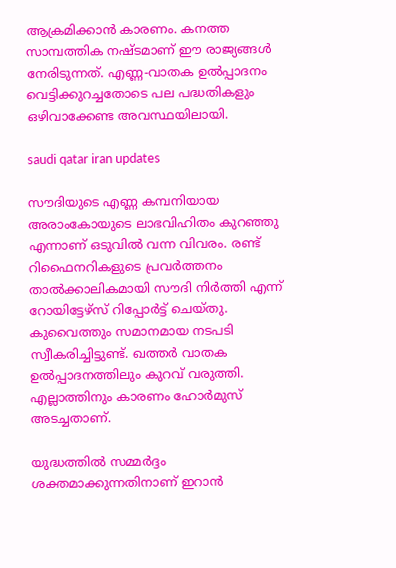ആക്രമിക്കാന്‍ കാരണം. കനത്ത സാമ്പത്തിക നഷ്ടമാണ് ഈ രാജ്യങ്ങള്‍ നേരിടുന്നത്. എണ്ണ-വാതക ഉല്‍പ്പാദനം വെട്ടിക്കുറച്ചതോടെ പല പദ്ധതികളും ഒഴിവാക്കേണ്ട അവസ്ഥയിലായി.

saudi qatar iran updates

സൗദിയുടെ എണ്ണ കമ്പനിയായ അരാംകോയുടെ ലാഭവിഹിതം കുറഞ്ഞു എന്നാണ് ഒടുവില്‍ വന്ന വിവരം. രണ്ട് റിഫൈനറികളുടെ പ്രവര്‍ത്തനം താല്‍ക്കാലികമായി സൗദി നിര്‍ത്തി എന്ന് റോയിട്ടേഴ്‌സ് റിപ്പോര്‍ട്ട് ചെയ്തു. കുവൈത്തും സമാനമായ നടപടി സ്വീകരിച്ചിട്ടുണ്ട്. ഖത്തര്‍ വാതക ഉല്‍പ്പാദനത്തിലും കുറവ് വരുത്തി. എല്ലാത്തിനും കാരണം ഹോര്‍മുസ് അടച്ചതാണ്.

യുദ്ധത്തില്‍ സമ്മര്‍ദ്ദം ശക്തമാക്കുന്നതിനാണ് ഇറാന്‍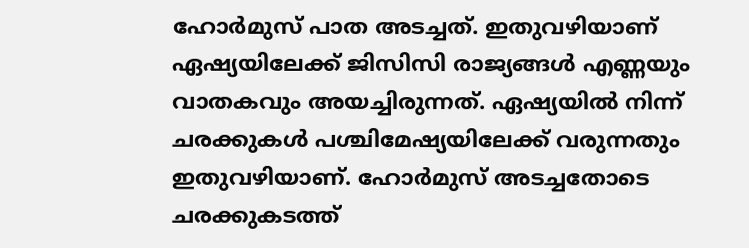ഹോര്‍മുസ് പാത അടച്ചത്. ഇതുവഴിയാണ് ഏഷ്യയിലേക്ക് ജിസിസി രാജ്യങ്ങള്‍ എണ്ണയും വാതകവും അയച്ചിരുന്നത്. ഏഷ്യയില്‍ നിന്ന് ചരക്കുകള്‍ പശ്ചിമേഷ്യയിലേക്ക് വരുന്നതും ഇതുവഴിയാണ്. ഹോര്‍മുസ് അടച്ചതോടെ ചരക്കുകടത്ത്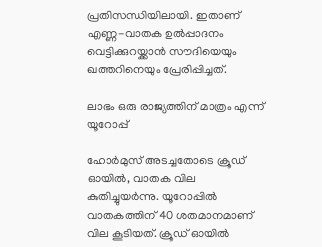പ്രതിസന്ധിയിലായി. ഇതാണ് എണ്ണ-വാതക ഉല്‍പ്പാദനം വെട്ടിക്കുറയ്ക്കാന്‍ സൗദിയെയും ഖത്തറിനെയും പ്രേരിപ്പിച്ചത്.

ലാഭം ഒരു രാജ്യത്തിന് മാത്രം എന്ന് യൂറോപ്പ്

ഹോര്‍മുസ് അടച്ചതോടെ ക്രൂഡ് ഓയില്‍, വാതക വില കുതിച്ചുയര്‍ന്നു. യൂറോപ്പില്‍ വാതകത്തിന് 40 ശതമാനമാണ് വില കൂടിയത്. ക്രൂഡ് ഓയില്‍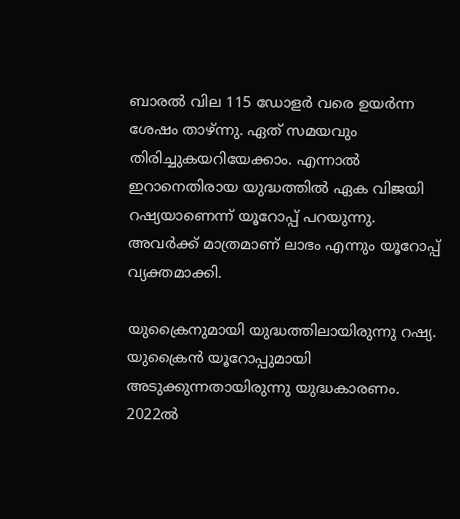ബാരല്‍ വില 115 ഡോളര്‍ വരെ ഉയര്‍ന്ന ശേഷം താഴ്ന്നു. ഏത് സമയവും തിരിച്ചുകയറിയേക്കാം. എന്നാല്‍ ഇറാനെതിരായ യുദ്ധത്തില്‍ ഏക വിജയി റഷ്യയാണെന്ന് യൂറോപ്പ് പറയുന്നു. അവര്‍ക്ക് മാത്രമാണ് ലാഭം എന്നും യൂറോപ്പ് വ്യക്തമാക്കി.

യുക്രൈനുമായി യുദ്ധത്തിലായിരുന്നു റഷ്യ. യുക്രൈന്‍ യൂറോപ്പുമായി അടുക്കുന്നതായിരുന്നു യുദ്ധകാരണം. 2022ല്‍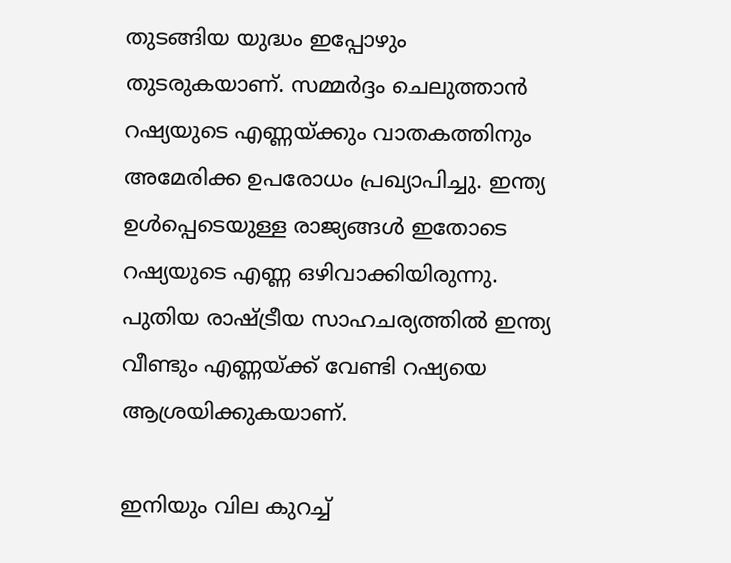തുടങ്ങിയ യുദ്ധം ഇപ്പോഴും തുടരുകയാണ്. സമ്മര്‍ദ്ദം ചെലുത്താന്‍ റഷ്യയുടെ എണ്ണയ്ക്കും വാതകത്തിനും അമേരിക്ക ഉപരോധം പ്രഖ്യാപിച്ചു. ഇന്ത്യ ഉള്‍പ്പെടെയുള്ള രാജ്യങ്ങള്‍ ഇതോടെ റഷ്യയുടെ എണ്ണ ഒഴിവാക്കിയിരുന്നു. പുതിയ രാഷ്ട്രീയ സാഹചര്യത്തില്‍ ഇന്ത്യ വീണ്ടും എണ്ണയ്ക്ക് വേണ്ടി റഷ്യയെ ആശ്രയിക്കുകയാണ്.

ഇനിയും വില കുറച്ച്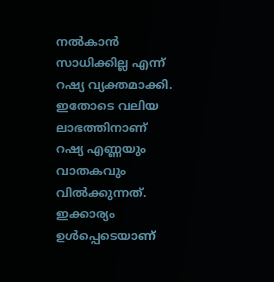നല്‍കാന്‍ സാധിക്കില്ല എന്ന് റഷ്യ വ്യക്തമാക്കി. ഇതോടെ വലിയ ലാഭത്തിനാണ് റഷ്യ എണ്ണയും വാതകവും വില്‍ക്കുന്നത്. ഇക്കാര്യം ഉള്‍പ്പെടെയാണ്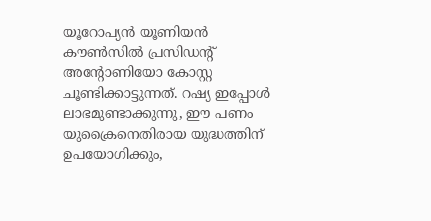യൂറോപ്യന്‍ യൂണിയന്‍ കൗണ്‍സില്‍ പ്രസിഡന്റ് അന്റോണിയോ കോസ്റ്റ ചൂണ്ടിക്കാട്ടുന്നത്. റഷ്യ ഇപ്പോള്‍ ലാഭമുണ്ടാക്കുന്നു, ഈ പണം യുക്രൈനെതിരായ യുദ്ധത്തിന് ഉപയോഗിക്കും,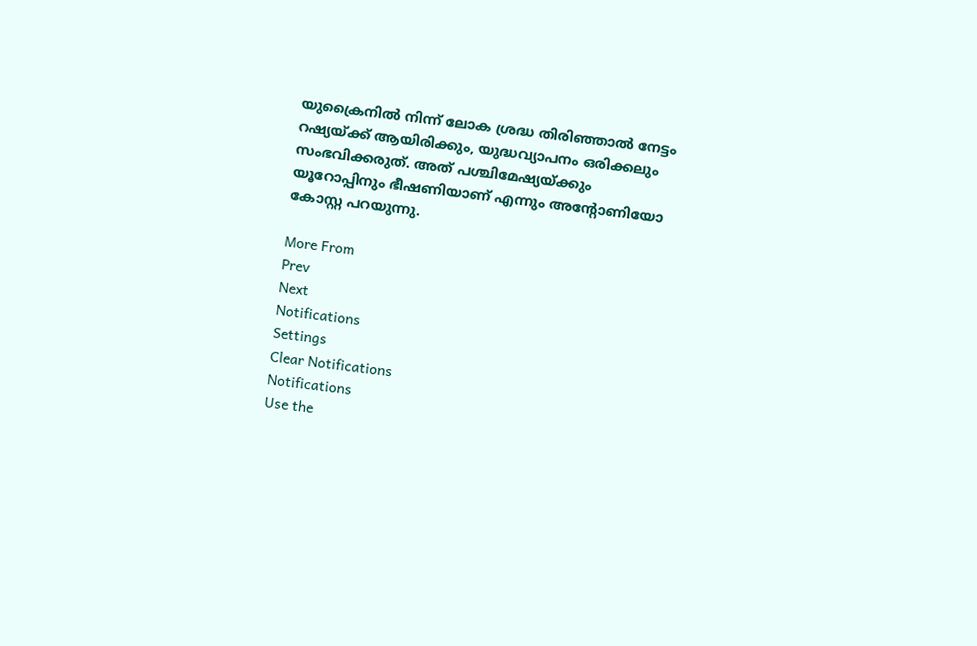യുക്രൈനില്‍ നിന്ന് ലോക ശ്രദ്ധ തിരിഞ്ഞാല്‍ നേട്ടം റഷ്യയ്ക്ക് ആയിരിക്കും, യുദ്ധവ്യാപനം ഒരിക്കലും സംഭവിക്കരുത്. അത് പശ്ചിമേഷ്യയ്ക്കും യൂറോപ്പിനും ഭീഷണിയാണ് എന്നും അന്റോണിയോ കോസ്റ്റ പറയുന്നു.

More From
Prev
Next
Notifications
Settings
Clear Notifications
Notifications
Use the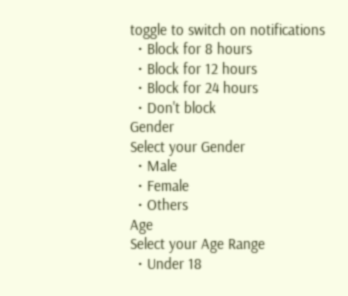toggle to switch on notifications
  • Block for 8 hours
  • Block for 12 hours
  • Block for 24 hours
  • Don't block
Gender
Select your Gender
  • Male
  • Female
  • Others
Age
Select your Age Range
  • Under 18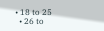• 18 to 25
  • 26 to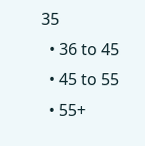35
  • 36 to 45
  • 45 to 55
  • 55+